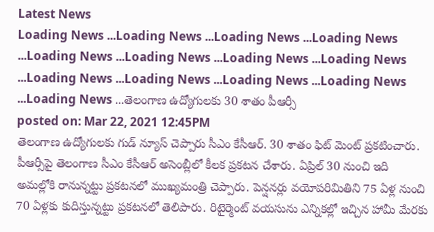Latest News
Loading News ...Loading News ...Loading News ...Loading News ...Loading News ...Loading News ...Loading News ...Loading News ...Loading News ...Loading News ...Loading News ...Loading News ...Loading News ...తెలంగాణ ఉద్యోగులకు 30 శాతం పీఆర్సీ
posted on: Mar 22, 2021 12:45PM
తెలంగాణ ఉద్యోగులకు గుడ్ న్యూస్ చెప్పారు సీఎం కేసీఆర్. 30 శాతం ఫిట్ మెంట్ ప్రకటించారు. పీఆర్సీపై తెలంగాణ సీఎం కేసీఆర్ అసెంబ్లీలో కీలక ప్రకటన చేశారు. ఏప్రిల్ 30 నుంచి ఇది అమల్లోకి రానున్నట్టు ప్రకటనలో ముఖ్యమంత్రి చెప్పారు. పెన్షనర్లు వయోపరిమితిని 75 ఏళ్ల నుంచి 70 ఏళ్లకు కుదిస్తున్నట్టు ప్రకటనలో తెలిపారు. రిటైర్మెంట్ వయసును ఎన్నికల్లో ఇచ్చిన హామీ మేరకు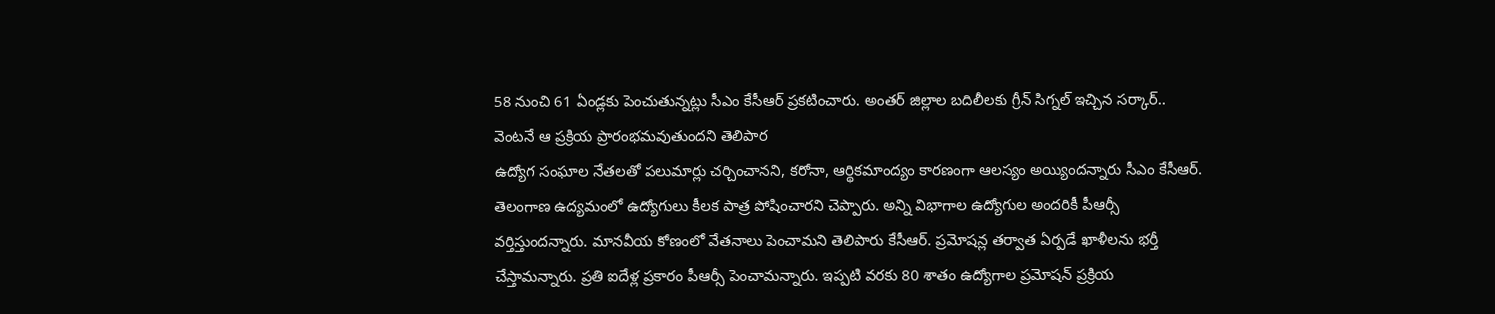58 నుంచి 61 ఏండ్లకు పెంచుతున్నట్లు సీఎం కేసీఆర్ ప్రకటించారు. అంతర్ జిల్లాల బదిలీలకు గ్రీన్ సిగ్నల్ ఇచ్చిన సర్కార్.. వెంటనే ఆ ప్రక్రియ ప్రారంభమవుతుందని తెలిపార
ఉద్యోగ సంఘాల నేతలతో పలుమార్లు చర్చించానని, కరోనా, ఆర్థికమాంద్యం కారణంగా ఆలస్యం అయ్యిందన్నారు సీఎం కేసీఆర్. తెలంగాణ ఉద్యమంలో ఉద్యోగులు కీలక పాత్ర పోషించారని చెప్పారు. అన్ని విభాగాల ఉద్యోగుల అందరికీ పీఆర్సీ వర్తిస్తుందన్నారు. మానవీయ కోణంలో వేతనాలు పెంచామని తెలిపారు కేసీఆర్. ప్రమోషన్ల తర్వాత ఏర్పడే ఖాళీలను భర్తీ చేస్తామన్నారు. ప్రతి ఐదేళ్ల ప్రకారం పీఆర్సీ పెంచామన్నారు. ఇప్పటి వరకు 80 శాతం ఉద్యోగాల ప్రమోషన్ ప్రక్రియ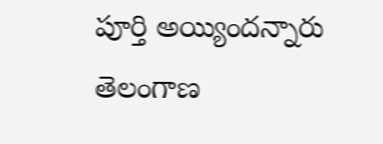పూర్తి అయ్యిందన్నారు తెలంగాణ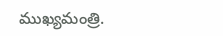ముఖ్యమంత్రి.